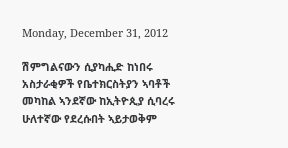Monday, December 31, 2012

ሽምግልናውን ሲያካሒድ ከነበሩ አስታራቂዎች የቤተክርስትያን ኣባቶች መካከል ኣንደኛው ከኢትዮጲያ ሲባረሩ ሁለተኛው የደረሱበት ኣይታወቅም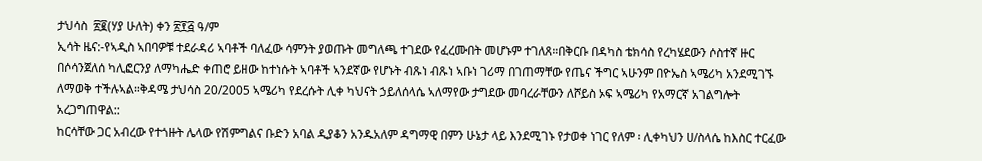ታህሳስ  ፳፪(ሃያ ሁለት) ቀን ፳፻፭ ዓ/ም
ኢሳት ዜና:-የኣዲስ ኣበባዎቹ ተደራዳሪ ኣባቶች ባለፈው ሳምንት ያወጡት መግለጫ ተገደው የፈረሙበት መሆኑም ተገለጸ።በቅርቡ በዳካስ ቴክሳስ የረካሄደውን ሶስተኛ ዙር በሶሳንጀለሰ ካሊፎርንያ ለማካሔድ ቀጠሮ ይዘው ከተነሱት ኣባቶች ኣንደኛው የሆኑት ብጹነ ብጹነ ኣቡነ ገሪማ በገጠማቸው የጤና ችግር ኣሁንም በዮኤስ ኣሜሪካ አንደሚገኙ ለማወቅ ተችሉኣል።ቅዳሜ ታህሳስ 20/2005 ኣሜሪካ የደረሱት ሊቀ ካህናት ኃይለሰላሴ ኣለማየው ታግደው መባረራቸውን ለሾይስ ኦፍ ኣሜሪካ የአማርኛ አገልግሎት አረጋግጠዋል::
ከርሳቸው ጋር አብረው የተጎዙት ሌላው የሽምግልና ቡድን አባል ዲያቆን አንዱአለም ዳግማዊ በምን ሁኔታ ላይ እንደሚገኑ የታወቀ ነገር የለም ፡ ሊቀካህን ሀ/ስላሴ ከእስር ተርፈው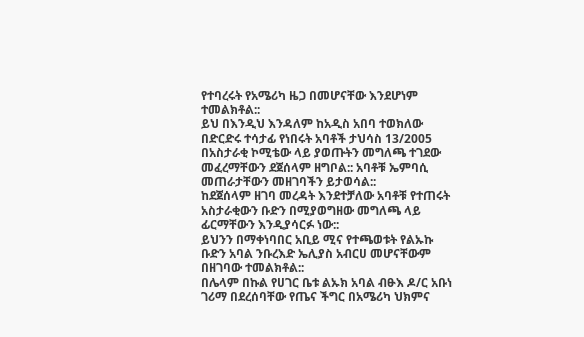የተባረሩት የአሜሪካ ዜጋ በመሆናቸው እንደሆነም ተመልክቶል::
ይህ በእንዲህ እንዳለም ከአዲስ አበባ ተወክለው በድርድሩ ተሳታፊ የነበሩት አባቶች ታህሳስ 13/2005 በአስታራቂ ኮሚቴው ላይ ያወጡትን መግለጫ ተገደው መፈረማቸውን ደጀሰላም ዘግቦል:: አባቶቹ ኤምባሲ መጠራታቸውን መዘገባችን ይታወሳል::
ከደጀሰላም ዘገባ መረዳት እንደተቻለው አባቶቹ የተጠሩት አስታራቂውን ቡድን በሚያወግዘው መግለጫ ላይ ፊርማቸውን እንዲያሳርፉ ነው::
ይህንን በማቀነባበር አቢይ ሚና የተጫወቱት የልኡኩ ቡድን አባል ንቡረእድ ኤሊያስ አብርሀ መሆናቸውም በዘገባው ተመልክቶል::
በሌላም በኩል የሀገር ቤቱ ልኡክ አባል ብፁእ ዶ/ር አቡነ ገሪማ በደረሰባቸው የጤና ችግር በአሜሪካ ህክምና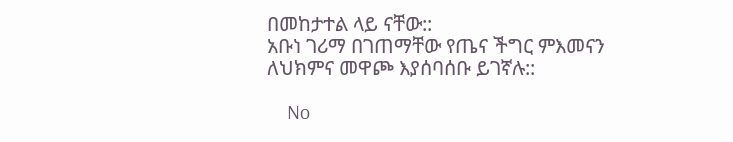በመከታተል ላይ ናቸው::
አቡነ ገሪማ በገጠማቸው የጤና ችግር ምእመናን ለህክምና መዋጮ እያሰባሰቡ ይገኛሉ::

    No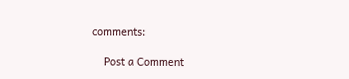comments:

    Post a Comment